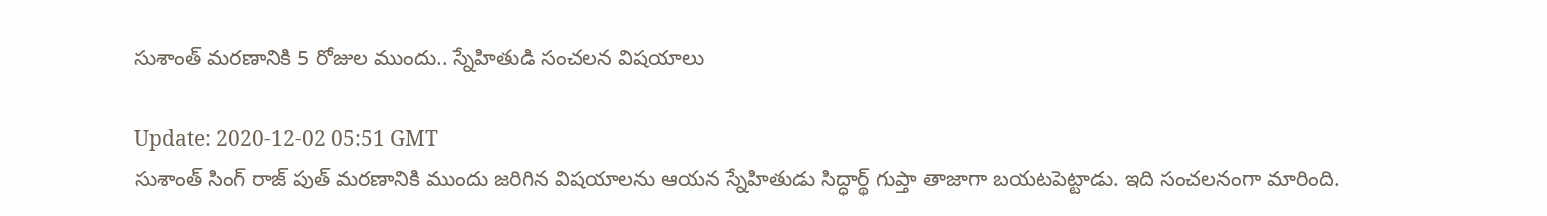సుశాంత్ మరణానికి 5 రోజుల ముందు.. స్నేహితుడి సంచలన విషయాలు

Update: 2020-12-02 05:51 GMT
సుశాంత్ సింగ్ రాజ్ పుత్ మరణానికి ముందు జరిగిన విషయాలను ఆయన స్నేహితుడు సిద్ధార్థ్ గుప్తా తాజాగా బయటపెట్టాడు. ఇది సంచలనంగా మారింది.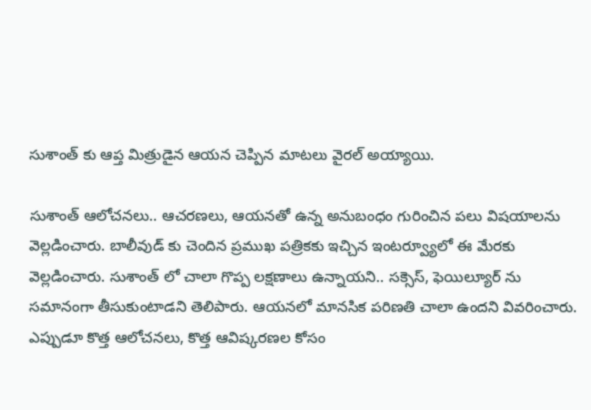సుశాంత్ కు ఆప్త మిత్రుడైన ఆయన చెప్పిన మాటలు వైరల్ అయ్యాయి.

సుశాంత్ ఆలోచనలు.. ఆచరణలు, ఆయనతో ఉన్న అనుబంధం గురించిన పలు విషయాలను వెల్లడించారు. బాలీవుడ్ కు చెందిన ప్రముఖ పత్రికకు ఇచ్చిన ఇంటర్వ్యూలో ఈ మేరకు వెల్లడించారు. సుశాంత్ లో చాలా గొప్ప లక్షణాలు ఉన్నాయని.. సక్సెస్, ఫెయిల్యూర్ ను సమానంగా తీసుకుంటాడని తెలిపారు. ఆయనలో మానసిక పరిణతి చాలా ఉందని వివరించారు. ఎప్పుడూ కొత్త ఆలోచనలు, కొత్త ఆవిష్కరణల కోసం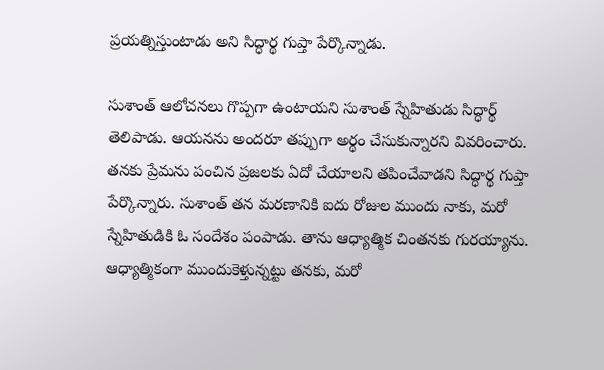ప్రయత్నిస్తుంటాడు అని సిద్ధార్థ గుప్తా పేర్కొన్నాడు.

సుశాంత్ ఆలోచనలు గొప్పగా ఉంటాయని సుశాంత్ స్నేహితుడు సిద్ధార్థ్ తెలిపాడు. ఆయనను అందరూ తప్పుగా అర్థం చేసుకున్నారని వివరించారు. తనకు ప్రేమను పంచిన ప్రజలకు ఏదో చేయాలని తపించేవాడని సిద్ధార్థ గుప్తా పేర్కొన్నారు. సుశాంత్ తన మరణానికి ఐదు రోజుల ముందు నాకు, మరో స్నేహితుడికి ఓ సందేశం పంపాడు. తాను ఆధ్యాత్మిక చింతనకు గురయ్యాను. ఆధ్యాత్మికంగా ముందుకెళ్తున్నట్టు తనకు, మరో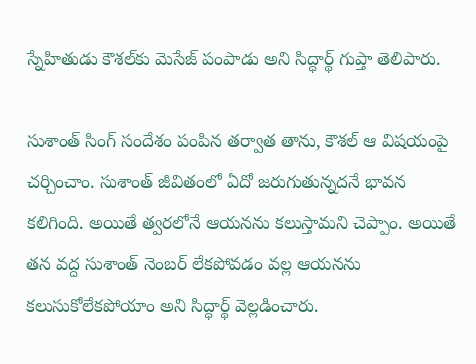స్నేహితుడు కౌశల్‌కు మెసేజ్ పంపాడు అని సిద్ధార్థ్ గుప్తా తెలిపారు.

సుశాంత్ సింగ్ సందేశం పంపిన తర్వాత తాను, కౌశల్ ఆ విషయంపై చర్చించాం. సుశాంత్ జీవితంలో ఏదో జరుగుతున్నదనే భావన కలిగింది. అయితే త్వరలోనే ఆయనను కలుస్తామని చెప్పాం. అయితే తన వద్ద సుశాంత్ నెంబర్ లేకపోవడం వల్ల ఆయనను కలుసుకోలేకపోయాం అని సిద్ధార్థ్ వెల్లడించారు.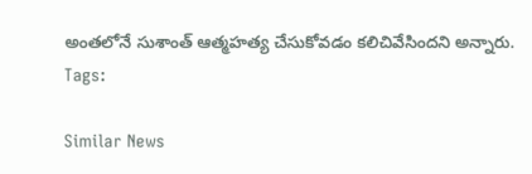అంతలోనే సుశాంత్ ఆత్మహత్య చేసుకోవడం కలిచివేసిందని అన్నారు.
Tags:

Similar News